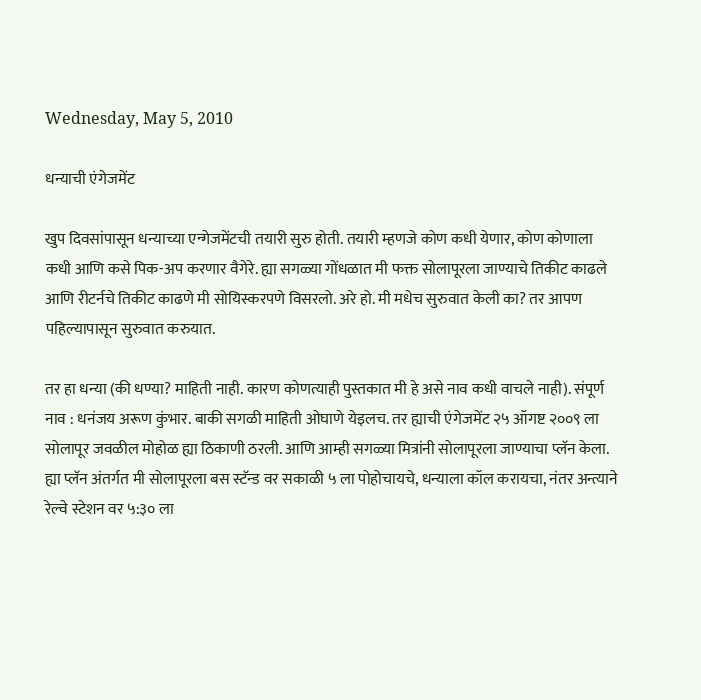Wednesday, May 5, 2010

धन्याची एंगेजमेंट

खुप दिवसांपासून धन्याच्या एन्गेजमेंटची तयारी सुरु होती. तयारी म्हणजे कोण कधी येणार, कोण कोणाला कधी आणि कसे पिक-अप करणार वैगेरे. ह्या सगळ्या गोंधळात मी फक्त सोलापूरला जाण्याचे तिकीट काढले आणि रीटर्नचे तिकीट काढणे मी सोयिस्करपणे विसरलो. अरे हो. मी मधेच सुरुवात केली का? तर आपण पहिल्यापासून सुरुवात करुयात.

तर हा धन्या (की धण्या? माहिती नाही. कारण कोणत्याही पुस्तकात मी हे असे नाव कधी वाचले नाही). संपूर्ण नाव : धनंजय अरूण कुंभार. बाकी सगळी माहिती ओघाणे येइलच. तर ह्याची एंगेजमेंट २५ ऑगष्ट २००९ ला सोलापूर जवळील मोहोळ ह्या ठिकाणी ठरली. आणि आम्ही सगळ्या मित्रांनी सोलापूरला जाण्याचा प्लॅन केला. ह्या प्लॅन अंतर्गत मी सोलापूरला बस स्टॅन्ड वर सकाळी ५ ला पोहोचायचे, धन्याला कॉल करायचा, नंतर अन्त्याने रेल्वे स्टेशन वर ५:३० ला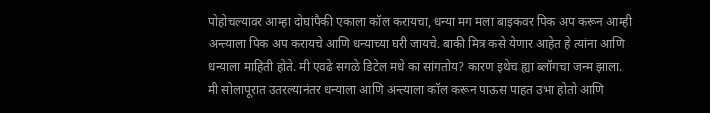पोहोचल्यावर आम्हा दोघांपैकी एकाला कॉल करायचा, धन्या मग मला बाइकवर पिक अप करून आम्ही अन्त्याला पिक अप करायचे आणि धन्याच्या घरी जायचे. बाकी मित्र कसे येणार आहेत हे त्यांना आणि धन्याला माहिती होते. मी एवढे सगळे डिटेल मधे का सांगतोय? कारण इथेच ह्या ब्लॉगचा जन्म झाला. मी सोलापूरात उतरल्यानंतर धन्याला आणि अन्त्याला कॉल करून पाऊस पाहत उभा होतो आणि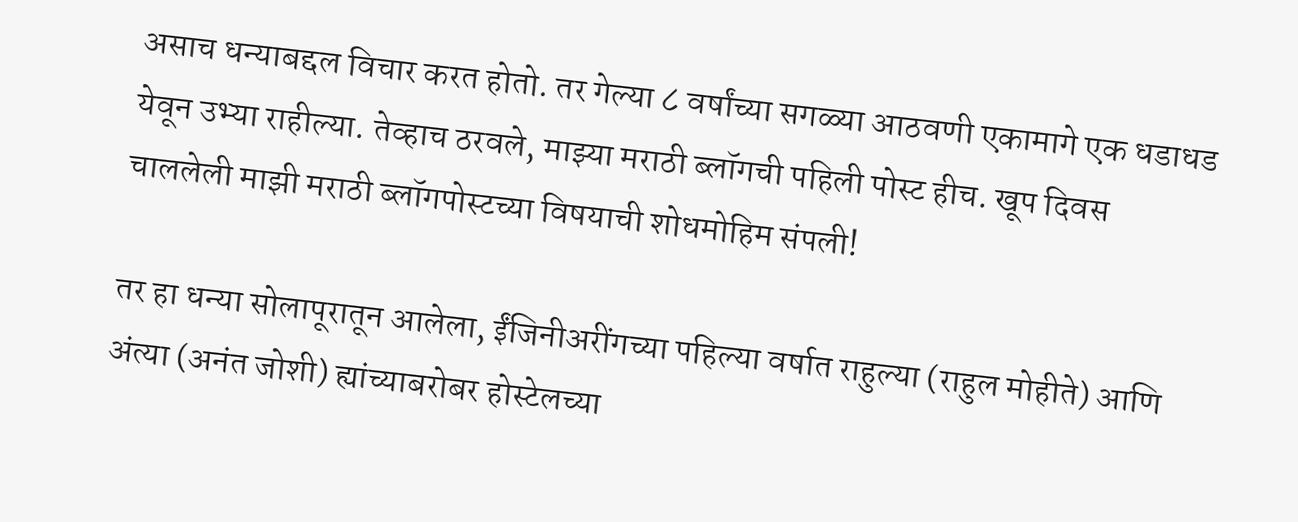असाच धन्याबद्दल विचार करत होतो. तर गेल्या ८ वर्षांच्या सगळ्या आठवणी एकामागे एक धडाधड येवून उभ्या राहील्या. तेव्हाच ठरवले, माझ्या मराठी ब्लॉगची पहिली पोस्ट हीच. खूप दिवस चाललेली माझी मराठी ब्लॉगपोस्टच्या विषयाची शोधमोहिम संपली!

तर हा धन्या सोलापूरातून आलेला, ईंजिनीअरींगच्या पहिल्या वर्षात राहुल्या (राहुल मोहीते) आणि अंत्या (अनंत जोशी) ह्यांच्याबरोबर होस्टेलच्या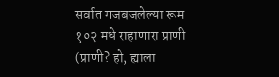सर्वात गजबजलेल्या रूम १०२ मधे राहाणारा प्राणी (प्राणी? हो, ह्याला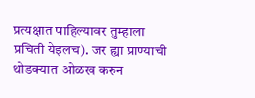प्रत्यक्षात पाहिल्यावर तुम्हाला प्रचिती येइलच). जर ह्या प्राण्याची थोडक्यात ओळख करुन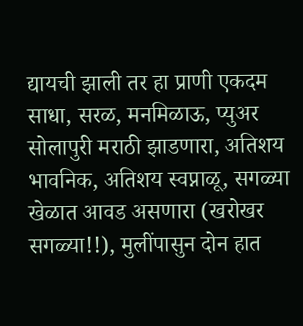द्यायची झाली तर हा प्राणी एकदम साधा, सरळ, मनमिळाऊ, प्युअर सोलापुरी मराठी झाडणारा, अतिशय भावनिक, अतिशय स्वप्नाळू, सगळ्या खेळात आवड असणारा (खरोखर सगळ्या!!), मुलींपासुन दोन हात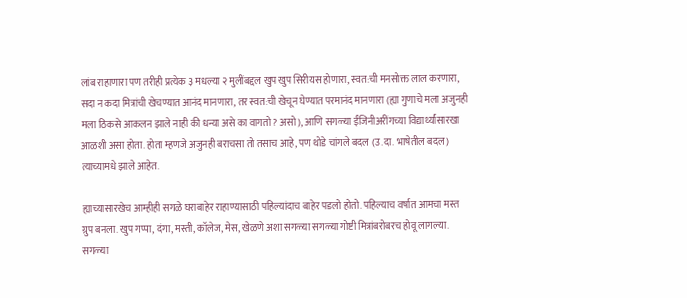लांब राहाणारा पण तरीही प्रत्येक ३ मधल्या २ मुलींबद्दल खुप खुप सिरीयस होणारा, स्वत:ची मनसोक्त लाल करणारा, सदा न कदा मित्रांची खेचण्यात आनंद मानणारा, तर स्वत:ची खेचून घेण्यात परमानंद मानणारा (ह्या गुणाचे मला अजुनही मला ठिकसे आकलन झाले नाही की धन्या असे का वागतो? असो), आणि सगळ्या ईंजिनीअरींगच्या विद्यार्थ्यांसारखा आळशी असा होता. होता म्हणजे अजुनही बराचसा तो तसाच आहे, पण थोडे चांगले बदल (उ.दा. भाषेतील बदल) त्याच्यामधे झाले आहेत.

ह्याच्यासारखेच आम्हीही सगळे घराबाहेर राहाण्यासाठी पहिल्यांदाच बाहेर पडलो होतो. पहिल्याच वर्षात आमचा मस्त ग्रुप बनला. खुप गप्पा, दंगा, मस्ती, कॉलेज, मेस, खेळणे अशा सगळ्या सगळ्या गोष्टी मित्रांबरोबरच होवू लागल्या. सगळ्या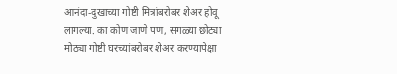आनंदा-दुखाच्या गोष्टी मित्रांबरोबर शेअर होवू लागल्या. का कोण जाणे पण, सगळ्या छोट्या मोठ्या गोष्टी घरच्यांबरोबर शेअर करण्यापेक्षा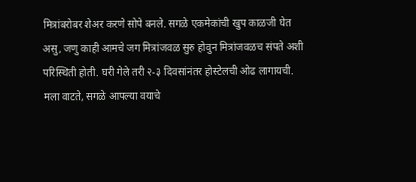मित्रांबरोबर शेअर करणे सोपे बनले. सगळे एकमेकांची खुप काळजी घेत असु, जणु काही आमचे जग मित्रांजवळ सुरु होवुन मित्रांजवळच संपते अशी परिस्थिती होती. घरी गेले तरी २-३ दिवसांनंतर होस्टेलची ओढ लागायची. मला वाटते, सगळे आपल्या वयाचे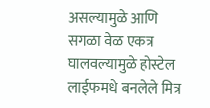असल्यामुळे आणि सगळा वेळ एकत्र घालवल्यामुळे होस्टेल लाईफमधे बनलेले मित्र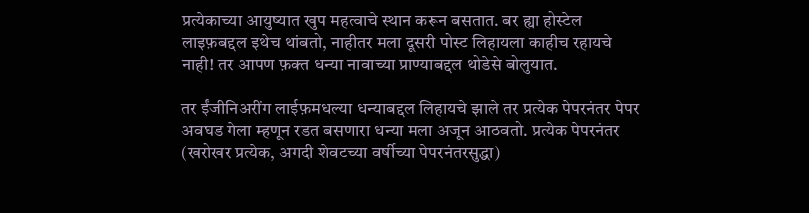प्रत्येकाच्या आयुष्यात खुप महत्वाचे स्थान करून बसतात. बर ह्या होस्टेल लाइफ़बद्दल इथेच थांबतो, नाहीतर मला दूसरी पोस्ट लिहायला काहीच रहायचे नाही! तर आपण फ़क्त धन्या नावाच्या प्राण्याबद्दल थोडेसे बोलुयात.

तर ईंजीनिअरींग लाईफ़मधल्या धन्याबद्दल लिहायचे झाले तर प्रत्येक पेपरनंतर पेपर अवघड गेला म्हणून रडत बसणारा धन्या मला अजून आठवतो. प्रत्येक पेपरनंतर (खरोखर प्रत्येक, अगदी शेवटच्या वर्षीच्या पेपरनंतरसुद्धा)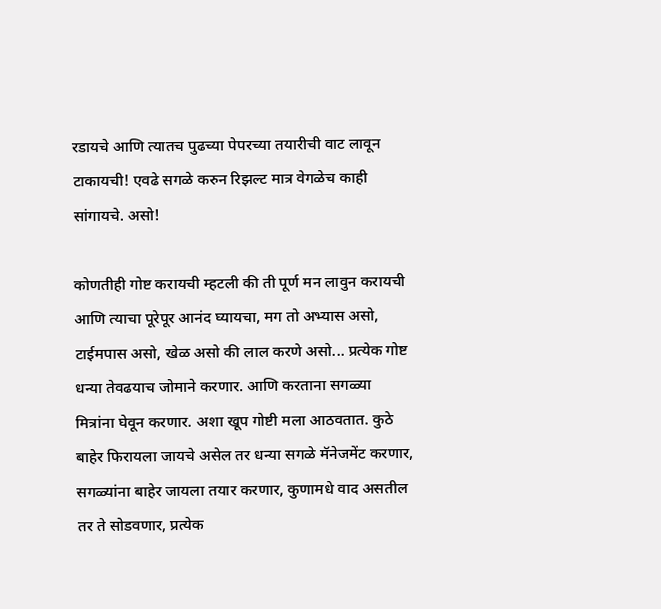रडायचे आणि त्यातच पुढच्या पेपरच्या तयारीची वाट लावून टाकायची! एवढे सगळे करुन रिझल्ट मात्र वेगळेच काही सांगायचे. असो!

कोणतीही गोष्ट करायची म्हटली की ती पूर्ण मन लावुन करायची आणि त्याचा पूरेपूर आनंद घ्यायचा, मग तो अभ्यास असो, टाईमपास असो, खेळ असो की लाल करणे असो... प्रत्येक गोष्ट धन्या तेवढयाच जोमाने करणार. आणि करताना सगळ्या मित्रांना घेवून करणार. अशा खूप गोष्टी मला आठवतात. कुठे बाहेर फिरायला जायचे असेल तर धन्या सगळे मॅनेजमेंट करणार, सगळ्यांना बाहेर जायला तयार करणार, कुणामधे वाद असतील तर ते सोडवणार, प्रत्येक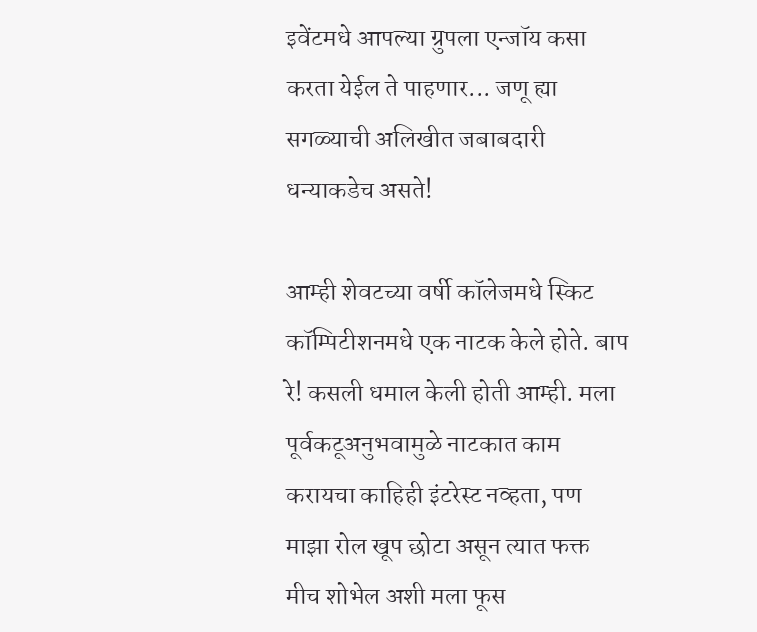इवेंटमधे आपल्या ग्रुपला एन्जॉय कसा करता येईल ते पाहणार... जणू ह्या सगळ्याची अलिखीत जबाबदारी धन्याकडेच असते!

आम्ही शेवटच्या वर्षी कॉलेजमधे स्किट कॉम्पिटीशनमधे एक नाटक केले होते. बाप रे! कसली धमाल केली होती आम्ही. मला पूर्वकटूअनुभवामुळे नाटकात काम करायचा काहिही इंटरेस्ट नव्हता, पण माझा रोल खूप छोटा असून त्यात फक्त मीच शोभेल अशी मला फूस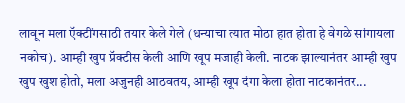लावून मला ऍक्टींगसाठी तयार केले गेले (धन्याचा त्यात मोठा हात होता हे वेगळे सांगायला नकोच). आम्ही खुप प्रॅक्टीस केली आणि खूप मजाही केली. नाटक झाल्यानंतर आम्ही खुप खुप खुश होतो, मला अजुनही आठवतय, आम्ही खूप दंगा केला होता नाटकानंतर...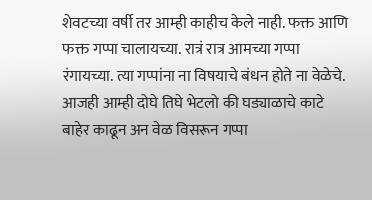शेवटच्या वर्षी तर आम्ही काहीच केले नाही. फक्त आणि फक्त गप्पा चालायच्या. रात्रं रात्र आमच्या गप्पा रंगायच्या. त्या गप्पांना ना विषयाचे बंधन होते ना वेळेचे. आजही आम्ही दोघे तिघे भेटलो की घड्याळाचे काटे बाहेर काढून अन वेळ विसरून गप्पा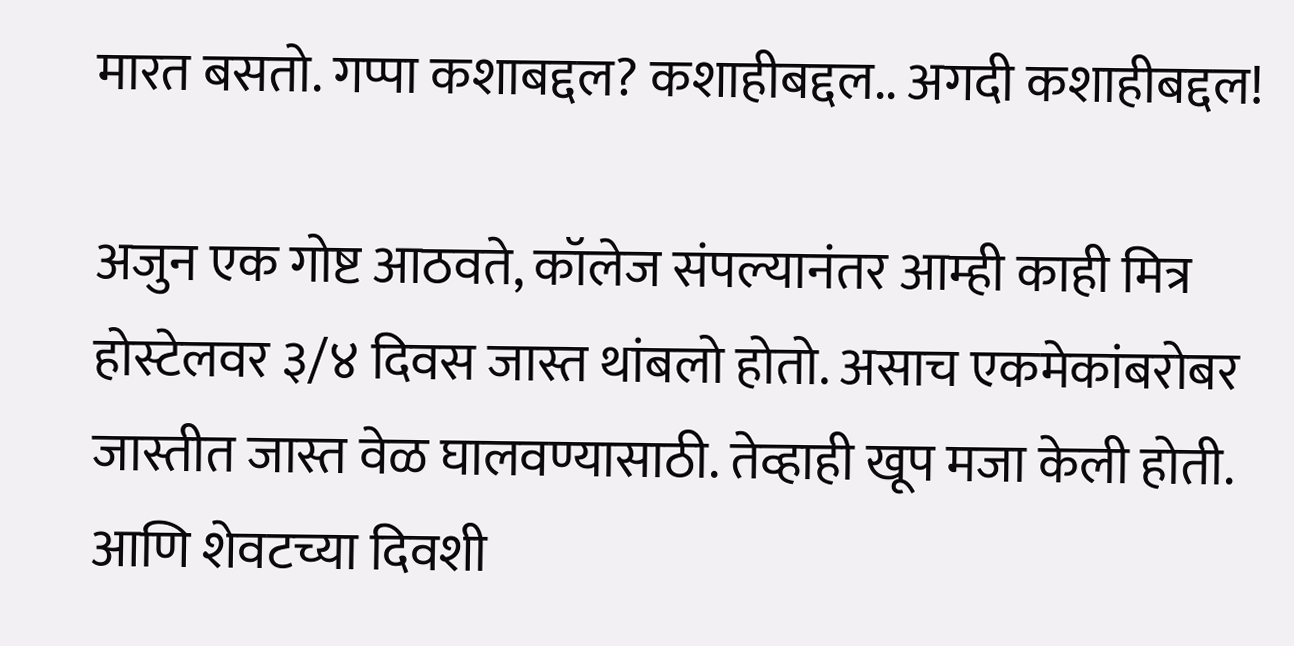मारत बसतो. गप्पा कशाबद्दल? कशाहीबद्दल.. अगदी कशाहीबद्दल!

अजुन एक गोष्ट आठवते, कॉलेज संपल्यानंतर आम्ही काही मित्र होस्टेलवर ३/४ दिवस जास्त थांबलो होतो. असाच एकमेकांबरोबर जास्तीत जास्त वेळ घालवण्यासाठी. तेव्हाही खूप मजा केली होती. आणि शेवटच्या दिवशी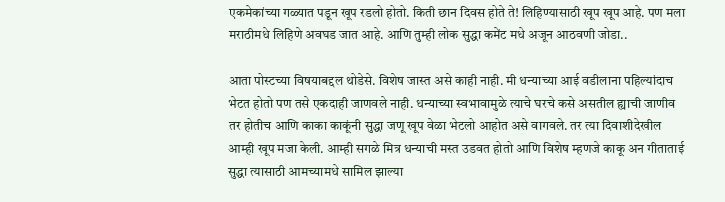एकमेकांच्या गळ्यात पडून खूप रडलो होतो. किती छान दिवस होते ते! लिहिण्यासाठी खूप खूप आहे. पण मला मराठीमधे लिहिणे अवघड जात आहे. आणि तुम्ही लोक सुद्धा कमेंट मधे अजून आठवणी जोडा..

आता पोस्टच्या विषयाबद्दल थोडेसे. विशेष जास्त असे काही नाही. मी धन्याच्या आई वडीलाना पहिल्यांदाच भेटत होतो पण तसे एकदाही जाणवले नाही. धन्याच्या स्वभावामुळे त्याचे घरचे कसे असतील ह्याची जाणीव तर होतीच आणि काका काकूंनी सुद्धा जणू खूप वेळा भेटलो आहोत असे वागवले. तर त्या दिवाशीदेखील आम्ही खूप मजा केली. आम्ही सगळे मित्र धन्याची मस्त उडवत होतो आणि विशेष म्हणजे काकू अन गीताताई सुद्धा त्यासाठी आमच्यामधे सामिल झाल्या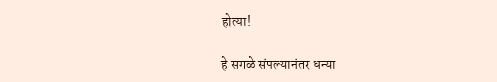होत्या!

हे सगळे संपल्यानंतर धन्या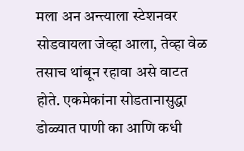मला अन अन्त्याला स्टेशनवर सोडवायला जेव्हा आला, तेव्हा वेळ तसाच थांबून रहावा असे वाटत होते. एकमेकांना सोडतानासुद्धा डोळ्यात पाणी का आणि कधी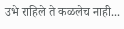उभे राहिले ते कळलेच नाही...